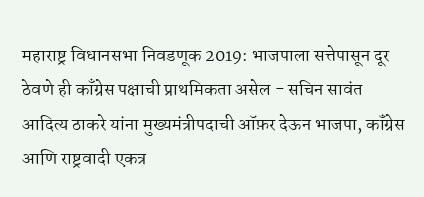महाराष्ट्र विधानसभा निवडणूक 2019: भाजपाला सत्तेपासून दूर ठेवणे ही काँग्रेस पक्षाची प्राथमिकता असेल - सचिन सावंत
आदित्य ठाकरे यांना मुख्यमंत्रीपदाची ऑफ़र देऊन भाजपा, कॉंग्रेस आणि राष्ट्रवादी एकत्र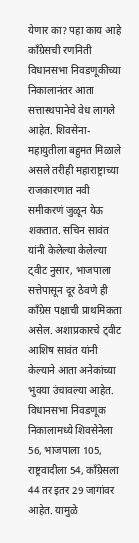येणार का? पहा काय आहे कॉंग्रेसची रणनिती
विधानसभा निवडणूकीच्या निकालानंतर आता सत्तास्थपानेचे वेध लागले आहेत. शिवसेना-महायुतीला बहुमत मिळाले असले तरीही महाराष्ट्राच्या राजकारणात नवी समीकरणं जुळून येऊ शकतात. सचिन सावंत यांनी केलेल्या केलेल्या ट्वीट नुसार, भाजपाला सत्तेपासून दूर ठेवणे ही काँग्रेस पक्षाची प्राथमिकता असेल. अशाप्रकारचे ट्वीट आशिष सावंत यांनी केल्याने आता अनेकांच्या भुवया उंचावल्या आहेत. विधानसभा निवडणूक निकालामध्ये शिवसेनेला 56, भाजपाला 105, राष्ट्रवादीला 54, कॉंग्रेसला 44 तर इतर 29 जागांवर आहेत. यामुळे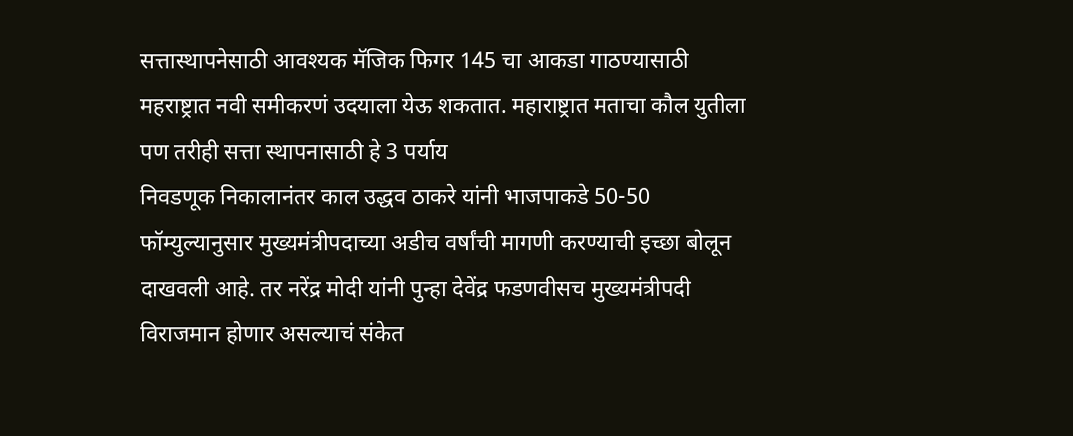सत्तास्थापनेसाठी आवश्यक मॅजिक फिगर 145 चा आकडा गाठण्यासाठी महराष्ट्रात नवी समीकरणं उदयाला येऊ शकतात. महाराष्ट्रात मताचा कौल युतीला पण तरीही सत्ता स्थापनासाठी हे 3 पर्याय
निवडणूक निकालानंतर काल उद्धव ठाकरे यांनी भाजपाकडे 50-50 फॉम्युल्यानुसार मुख्यमंत्रीपदाच्या अडीच वर्षांची मागणी करण्याची इच्छा बोलून दाखवली आहे. तर नरेंद्र मोदी यांनी पुन्हा देवेंद्र फडणवीसच मुख्यमंत्रीपदी विराजमान होणार असल्याचं संकेत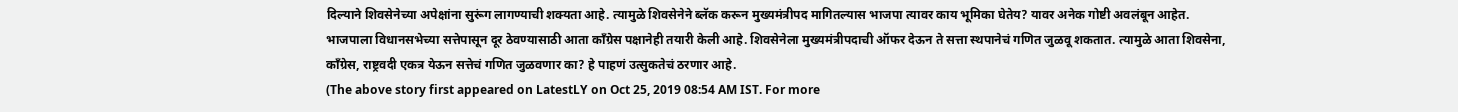दिल्याने शिवसेनेच्या अपेक्षांना सुरूंग लागण्याची शक्यता आहे. त्यामुळे शिवसेनेने ब्लॅक करून मुख्यमंत्रीपद मागितल्यास भाजपा त्यावर काय भूमिका घेतेय? यावर अनेक गोष्टी अवलंबून आहेत.
भाजपाला विधानसभेच्या सत्तेपासून दूर ठेवण्यासाठी आता कॉंग्रेस पक्षानेही तयारी केली आहे. शिवसेनेला मुख्यमंत्रीपदाची ऑफर देऊन ते सत्ता स्थपानेचं गणित जुळवू शकतात. त्यामुळे आता शिवसेना, कॉंग्रेस, राष्ट्रवदी एकत्र येऊन सत्तेचं गणित जुळवणार का? हे पाहणं उत्सुकतेचं ठरणार आहे.
(The above story first appeared on LatestLY on Oct 25, 2019 08:54 AM IST. For more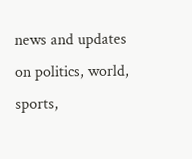news and updates on politics, world, sports,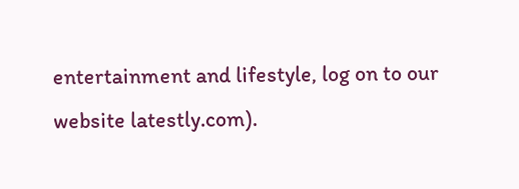entertainment and lifestyle, log on to our website latestly.com).